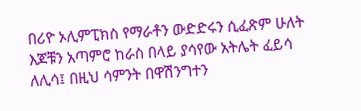በሪዮ ኦሊምፒክስ የማራቶን ውድድሩን ሲፈጽም ሁለት እጆቹን አጣምሮ ከራስ በላይ ያሳየው አትሌት ፈይሳ ለሊሳ፤ በዚህ ሳምንት በዋሽንግተን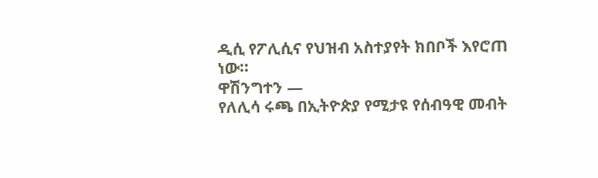ዲሲ የፖሊሲና የህዝብ አስተያየት ክበቦች እየሮጠ ነው።
ዋሽንግተን —
የለሊሳ ሩጫ በኢትዮጵያ የሚታዩ የሰብዓዊ መብት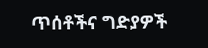ጥሰቶችና ግድያዎች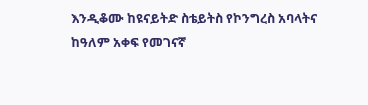እንዲቆሙ ከዩናይትድ ስቴይትስ የኮንግረስ አባላትና ከዓለም አቀፍ የመገናኛ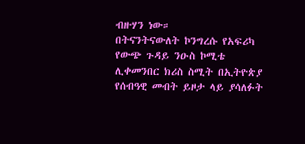ብዙሃን ነው።
በትናንትናውለት ኮንግረሱ የአፍሪካ የውጭ ጉዳይ ንዑስ ኮሚቴ ሊቀመንበር ክሪስ ስሚት በኢትዮጵያ የሰብዓዊ መብት ይዞታ ላይ ያሳለፉት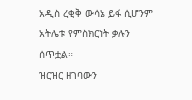አዲስ ረቂቅ ውሳኔ ይፋ ሲሆንም አትሌቱ የምስክርነት ቃሉን ሰጥቷል።
ዝርዝር ዘገባውን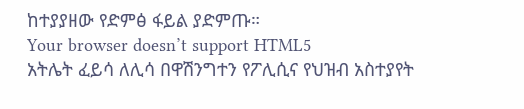ከተያያዘው የድምፅ ፋይል ያድምጡ።
Your browser doesn’t support HTML5
አትሌት ፈይሳ ለሊሳ በዋሽንግተን የፖሊሲና የህዝብ አስተያየት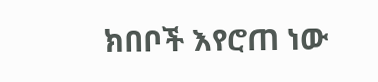ክበቦች እየሮጠ ነው